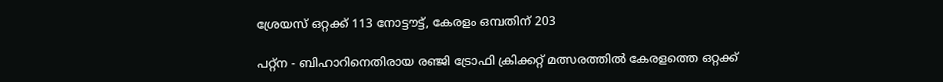ശ്രേയസ് ഒറ്റക്ക് 113 നോട്ടൗട്ട്, കേരളം ഒമ്പതിന് 203

പറ്റ്‌ന - ബിഹാറിനെതിരായ രഞ്ജി ട്രോഫി ക്രിക്കറ്റ് മത്സരത്തില്‍ കേരളത്തെ ഒറ്റക്ക്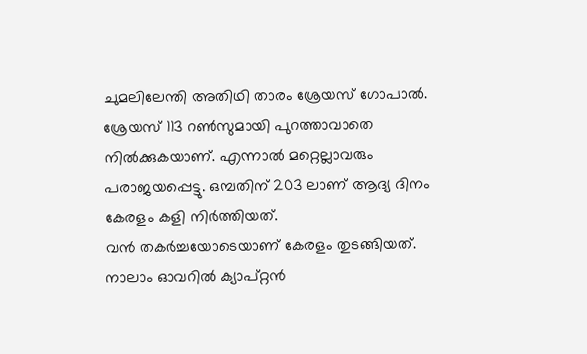ചുമലിലേന്തി അതിഥി താരം ശ്രേയസ് ഗോപാല്‍. ശ്രേയസ് 113 റണ്‍സുമായി പുറത്താവാതെ നില്‍ക്കുകയാണ്. എന്നാല്‍ മറ്റെല്ലാവരും പരാജയപ്പെട്ടു. ഒമ്പതിന് 203 ലാണ് ആദ്യ ദിനം കേരളം കളി നിര്‍ത്തിയത്.
വന്‍ തകര്‍ച്ചയോടെയാണ് കേരളം തുടങ്ങിയത്. നാലാം ഓവറില്‍ ക്യാപ്റ്റന്‍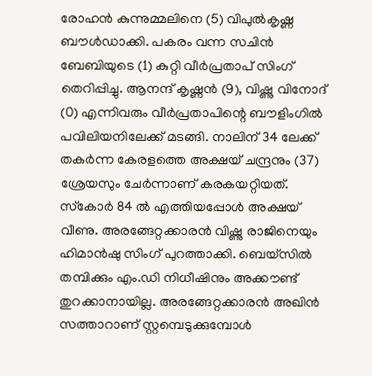രോഹന്‍ കുന്നുമ്മലിനെ (5) വിപുല്‍കൃഷ്ണ ബൗള്‍ഡാക്കി. പകരം വന്ന സചിന്‍ ബേബിയുടെ (1) കുറ്റി വീര്‍പ്രതാപ് സിംഗ് തെറിപ്പിച്ചു. ആനന്ദ് കൃഷ്ണന്‍ (9), വിഷ്ണു വിനോദ് (0) എന്നിവരും വീര്‍പ്രതാപിന്റെ ബൗളിംഗില്‍ പവിലിയനിലേക്ക് മടങ്ങി. നാലിന് 34 ലേക്ക് തകര്‍ന്ന കേരളത്തെ അക്ഷയ് ചന്ദ്രനും (37) ശ്രേയസും ചേര്‍ന്നാണ് കരകയറ്റിയത്. സ്‌കോര്‍ 84 ല്‍ എത്തിയപ്പോള്‍ അക്ഷയ് വീണു. അരങ്ങേറ്റക്കാരന്‍ വിഷ്ണു രാജിനെയും ഹിമാന്‍ഷു സിംഗ് പുറത്താക്കി. ബെയ്‌സില്‍ തമ്പിക്കും എം.ഡി നിധീഷിനും അക്കൗണ്ട് തുറക്കാനായില്ല. അരങ്ങേറ്റക്കാരന്‍ അഖിന്‍ സത്താറാണ് സ്റ്റമ്പെടുക്കുമ്പോള്‍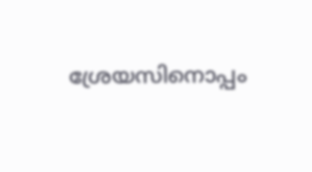ശ്രേയസിനൊപ്പം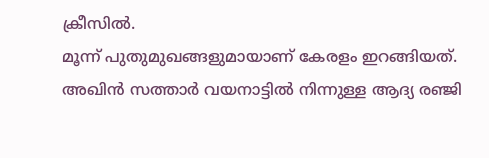ക്രീസില്‍.
മൂന്ന് പുതുമുഖങ്ങളുമായാണ് കേരളം ഇറങ്ങിയത്. അഖിന്‍ സത്താര്‍ വയനാട്ടില്‍ നിന്നുള്ള ആദ്യ രഞ്ജി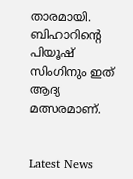താരമായി. ബിഹാറിന്റെ പിയൂഷ് സിംഗിനും ഇത് ആദ്യ മത്സരമാണ്.


Latest News